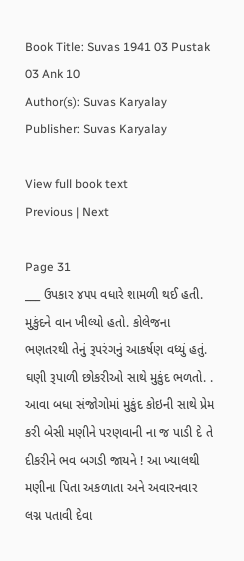Book Title: Suvas 1941 03 Pustak 03 Ank 10
Author(s): Suvas Karyalay
Publisher: Suvas Karyalay

View full book text
Previous | Next

Page 31
___ ઉપકાર ૪૫૫ વધારે શામળી થઈ હતી. મુકુંદને વાન ખીલ્યો હતો. કોલેજના ભણતરથી તેનું રૂપરંગનું આકર્ષણ વધ્યું હતું. ઘણી રૂપાળી છોકરીઓ સાથે મુકુંદ ભળતો. . આવા બધા સંજોગોમાં મુકુંદ કોઇની સાથે પ્રેમ કરી બેસી મણીને પરણવાની ના જ પાડી દે તે દીકરીને ભવ બગડી જાયને ! આ ખ્યાલથી મણીના પિતા અકળાતા અને અવારનવાર લગ્ન પતાવી દેવા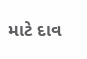માટે દાવ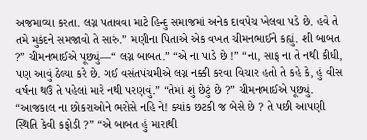અજમાવ્યા કરતા. લગ્ન પતાવવા માટે હિન્દુ સમાજમાં અનેક દાવપેચ ખેલવા પડે છે. હવે તે તમે મુકંદને સમજાવો તે સારું.” મણીના પિતાએ એક વખત ચીમનભાઈને કહ્યું. શી બાબત ?” ચીમનભાઈએ પૂછ્યું—“ લગ્ન બાબત.” “એ ના પાડે છે !” “ના, સાફ ના તે નથી કીધી, પણ આવું ઠેલ્યા કરે છે. ગઈ વસંતપંચમીએ લગ્ન નક્કી કરવા વિચાર હતો તે કહે કે, હું વીસ વર્ષના થઉં તે પહેલાં મારે નથી પરણવું.” “તેમાં શું છેટું છે ?” ચીમનભાઈએ પૂછ્યું. “આજકાલ ના છોકરાઓને ભરોસે નહિ ને! ક્યાંક છટકી જ બેસે છે ? તે પછી આપણી સ્થિતિ કેવી કફોડી ?” “એ બાબત હું મારાથી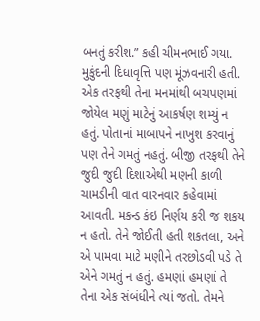બનતું કરીશ.” કહી ચીમનભાઈ ગયા. મુકુંદની દિધાવૃત્તિ પણ મૂંઝવનારી હતી. એક તરફથી તેના મનમાંથી બચપણમાં જોયેલ મણું માટેનું આકર્ષણ શમ્યું ન હતું. પોતાનાં માબાપને નાખુશ કરવાનું પણ તેને ગમતું નહતું. બીજી તરફથી તેને જુદી જુદી દિશાએથી મણની કાળી ચામડીની વાત વારનવાર કહેવામાં આવતી. મકન્ડ કંઇ નિર્ણય કરી જ શકય ન હતો. તેને જોઈતી હતી શકતલા, અને એ પામવા માટે મણીને તરછોડવી પડે તે એને ગમતું ન હતું. હમણાં હમણાં તે તેના એક સંબંધીને ત્યાં જતો. તેમને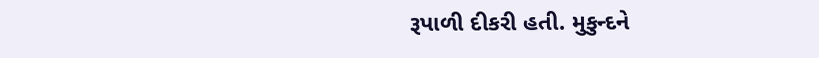રૂપાળી દીકરી હતી. મુકુન્દને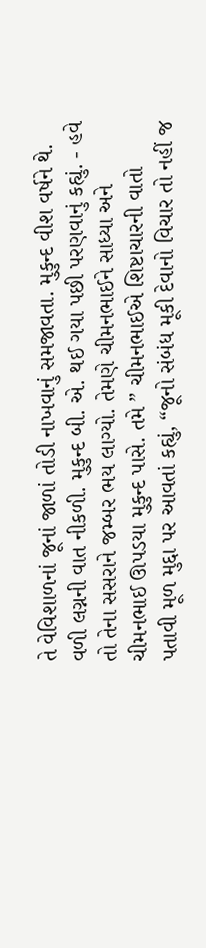તે વેવિશાળનાં જૂનાં જાળાં તોડી નાખવાનું સમજાવતા. મુકુન્દ વીશ વર્ષને થે. વળી લગ્નની વાત નીકળી. મુકુન્દ બી. એ. થઈ ગયા પછી પરણવાનું કહ્યું. - હવે તો તેના સસરાને જમ્બર ભય લાગ્યો. તેમણે ચીમનભાઈને સાધ્યા અને ચીમનભાઈ ઊપડયા મુકુન્દ પાસે. તમે ” ચીમનભાઈએ શિષ્ટાચારની વાતો પતાવી મૂળ મુદ્દા પર આવતાં કહ્યું, “જૂનો સંબંધ મૂકી દેવાનો વિચાર તો નહીં જ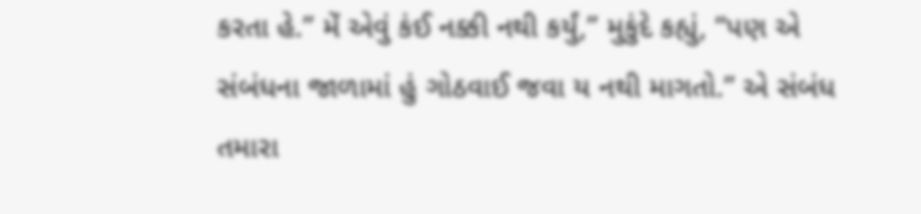કરતા હે.” મેં એવું કંઈ નક્કી નથી કર્યું,” મુકુંદે કહ્યું, “પણ એ સંબંધના જાળામાં હું ગોઠવાઈ જવા ય નથી માગતો.” એ સંબંધ તમારા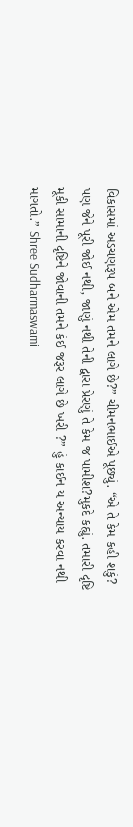વિકાસમાં અડચણરૂપ બને એમ તમને લાગે છે?” ચીમનભાઈએ પૂછ્યું. “એ તે કેમ કહી શકું? પણ જેને પૂરી જોઈ નથી, જાણું નથી તેની દ્વારા પ્રેરણું તે કેમ જ પામીશ?મુકદે કહ્યું. તમારી દૃષ્ટિ મૂકી સામાની દૃષ્ટિને જોવાની તમને કંઈ જરૂર લાગે છે ખરી ?” હું કાઈન ય અન્યાય કરવા નથી માગતો.” Shree Sudharmaswami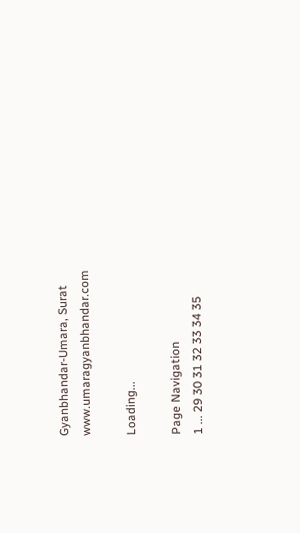Gyanbhandar-Umara, Surat www.umaragyanbhandar.com

Loading...

Page Navigation
1 ... 29 30 31 32 33 34 35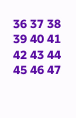36 37 38 39 40 41 42 43 44 45 46 47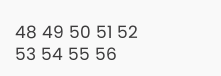48 49 50 51 52 53 54 55 56